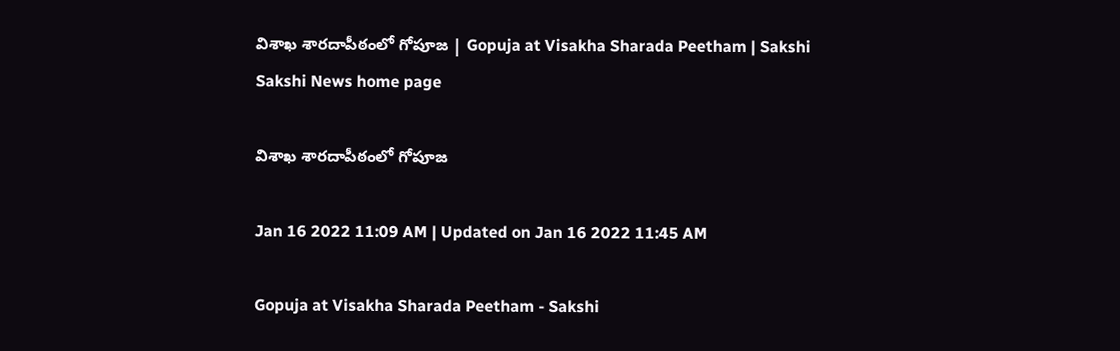విశాఖ శారదాపీఠంలో గోపూజ | Gopuja at Visakha Sharada Peetham | Sakshi
Sakshi News home page

విశాఖ శారదాపీఠంలో గోపూజ

Jan 16 2022 11:09 AM | Updated on Jan 16 2022 11:45 AM

Gopuja at Visakha Sharada Peetham - Sakshi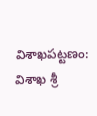విశాఖపట్టణం: విశాఖ శ్రీ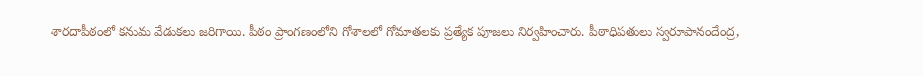శారదాపీఠంలో కనుమ వేడుకలు జరిగాయి. పీఠం ప్రాంగణంలోని గోశాలలో గోమాతలకు ప్రత్యేక పూజలు నిర్వహించారు. పీఠాధిపతులు స్వరూపానందేంద్ర,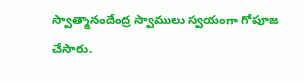స్వాత్మానందేంద్ర స్వాములు స్వయంగా గోపూజ చేసారు.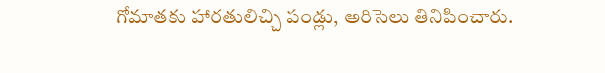గోమాతకు హారతులిచ్చి పండ్లు, అరిసెలు తినిపించారు.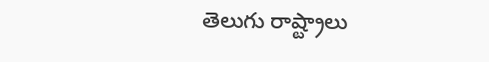తెలుగు రాష్ట్రాలు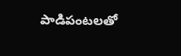పాడిపంటలతో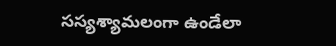సస్యశ్యామలంగా ఉండేలా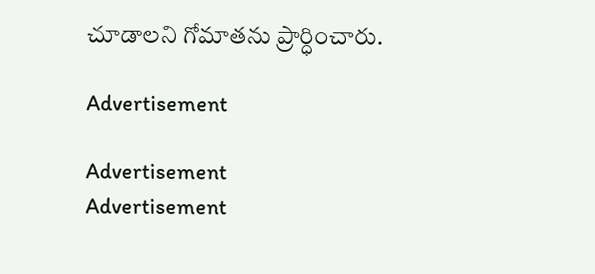చూడాలని గోమాతను ప్రార్ధించారు.

Advertisement

Advertisement
Advertisement